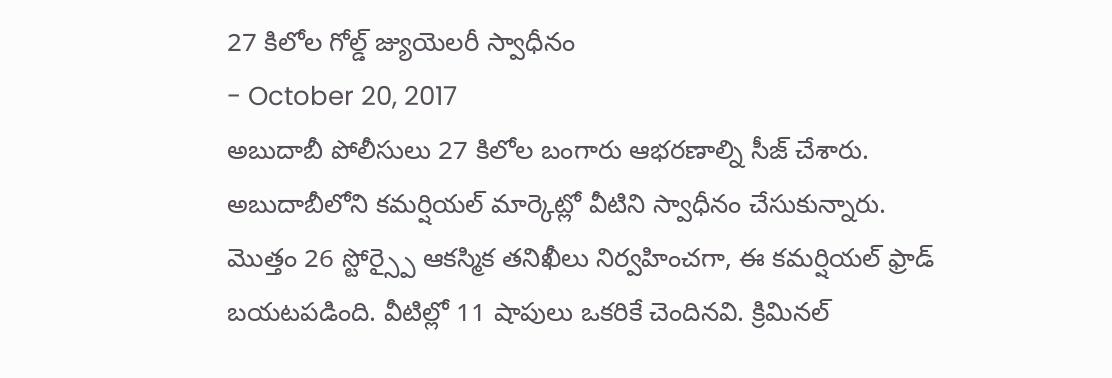27 కిలోల గోల్డ్ జ్యుయెలరీ స్వాధీనం
- October 20, 2017
అబుదాబీ పోలీసులు 27 కిలోల బంగారు ఆభరణాల్ని సీజ్ చేశారు. అబుదాబీలోని కమర్షియల్ మార్కెట్లో వీటిని స్వాధీనం చేసుకున్నారు. మొత్తం 26 స్టోర్స్పై ఆకస్మిక తనిఖీలు నిర్వహించగా, ఈ కమర్షియల్ ఫ్రాడ్ బయటపడింది. వీటిల్లో 11 షాపులు ఒకరికే చెందినవి. క్రిమినల్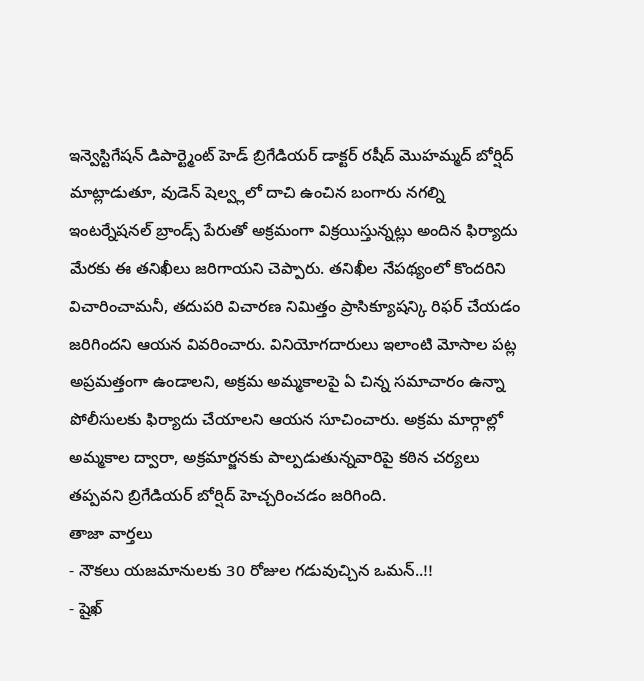ఇన్వెస్టిగేషన్ డిపార్ట్మెంట్ హెడ్ బ్రిగేడియర్ డాక్టర్ రషీద్ మొహమ్మద్ బోర్షిద్ మాట్లాడుతూ, వుడెన్ షెల్వ్లలో దాచి ఉంచిన బంగారు నగల్ని ఇంటర్నేషనల్ బ్రాండ్స్ పేరుతో అక్రమంగా విక్రయిస్తున్నట్లు అందిన ఫిర్యాదు మేరకు ఈ తనిఖీలు జరిగాయని చెప్పారు. తనిఖీల నేపథ్యంలో కొందరిని విచారించామనీ, తదుపరి విచారణ నిమిత్తం ప్రాసిక్యూషన్కి రిఫర్ చేయడం జరిగిందని ఆయన వివరించారు. వినియోగదారులు ఇలాంటి మోసాల పట్ల అప్రమత్తంగా ఉండాలని, అక్రమ అమ్మకాలపై ఏ చిన్న సమాచారం ఉన్నా పోలీసులకు ఫిర్యాదు చేయాలని ఆయన సూచించారు. అక్రమ మార్గాల్లో అమ్మకాల ద్వారా, అక్రమార్జనకు పాల్పడుతున్నవారిపై కఠిన చర్యలు తప్పవని బ్రిగేడియర్ బోర్షిద్ హెచ్చరించడం జరిగింది.
తాజా వార్తలు
- నౌకలు యజమానులకు 30 రోజుల గడువుచ్చిన ఒమన్..!!
- షైఖ్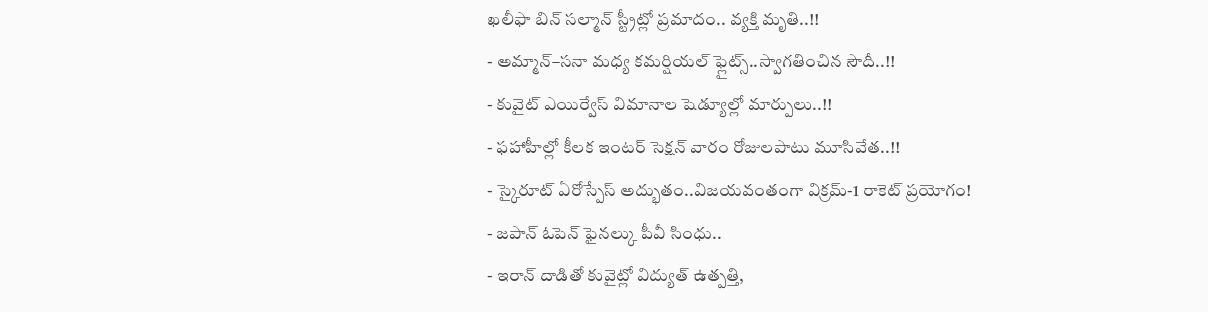ఖలీఫా బిన్ సల్మాన్ స్ట్రీట్లో ప్రమాదం.. వ్యక్తి మృతి..!!
- అమ్మాన్–సనా మధ్య కమర్షియల్ ఫ్లైట్స్..స్వాగతించిన సౌదీ..!!
- కువైట్ ఎయిర్వేస్ విమానాల షెడ్యూల్లో మార్పులు..!!
- ఫహాహీల్లో కీలక ఇంటర్ సెక్షన్ వారం రోజులపాటు మూసివేత..!!
- స్కైరూట్ ఏరోస్పేస్ అద్భుతం..విజయవంతంగా విక్రమ్-1 రాకెట్ ప్రయోగం!
- జపాన్ ఓపెన్ ఫైనల్కు పీవీ సింధు..
- ఇరాన్ దాడితో కువైట్లో విద్యుత్ ఉత్పత్తి,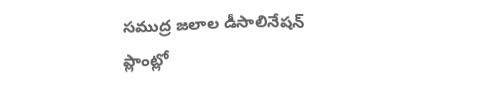సముద్ర జలాల డీసాలినేషన్ ప్లాంట్లో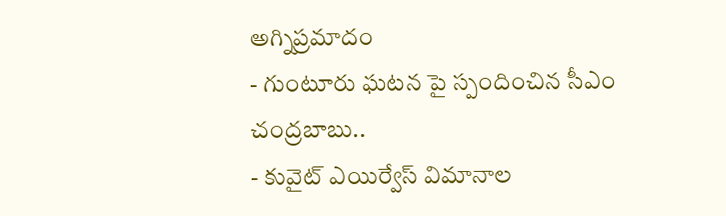అగ్నిప్రమాదం
- గుంటూరు ఘటన పై స్పందించిన సీఎం చంద్రబాబు..
- కువైట్ ఎయిర్వేస్ విమానాల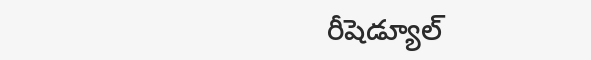రీషెడ్యూల్